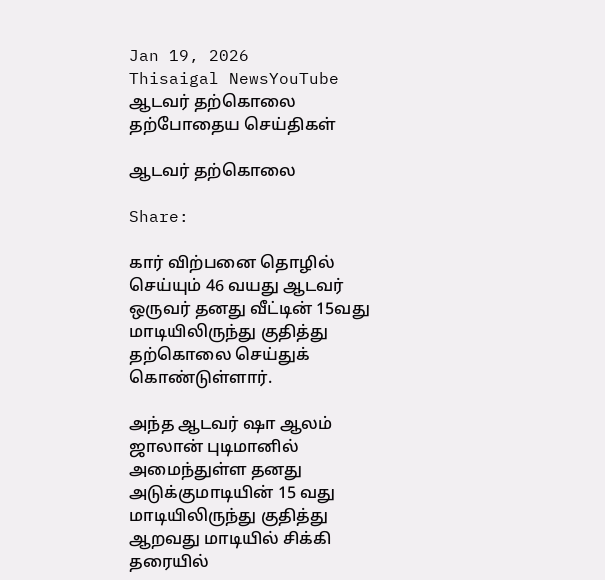Jan 19, 2026
Thisaigal NewsYouTube
ஆடவர் தற்கொலை
தற்போதைய செய்திகள்

ஆடவர் தற்கொலை

Share:

கார் விற்பனை தொழில் செய்யும் 46 வயது ஆடவர் ஒருவர் தனது வீட்டின் 15வது மாடியிலிருந்து குதித்து தற்கொலை செய்துக் கொண்டுள்ளார்.

அந்த ஆடவர் ஷா ஆலம் ஜாலான் புடிமானில் அமைந்துள்ள தனது அடுக்குமாடியின் 15 வது மாடியிலிருந்து குதித்து ஆறவது மாடியில் சிக்கி தரையில்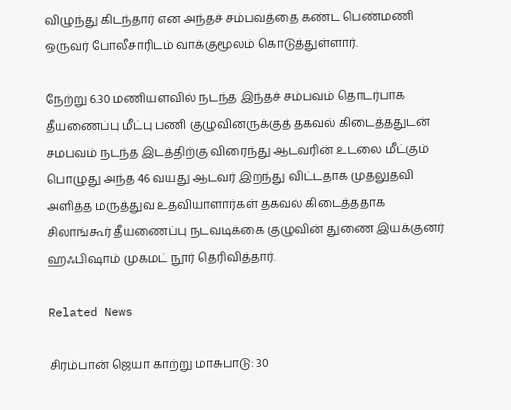விழுந்து கிடந்தார் என அந்தச் சம்பவத்தை கண்ட பெண்மணி ஒருவர் போலீசாரிடம் வாக்குமூலம் கொடுத்துள்ளார்.

நேற்று 6.30 மணியளவில் நடந்த இந்தச் சம்பவம் தொடர்பாக தீயணைப்பு மீட்பு பணி குழுவினருக்குத் தகவல் கிடைத்ததுடன் சமபவம் நடந்த இடத்திற்கு விரைந்து ஆடவரின் உடலை மீட்கும் பொழுது அந்த 46 வயது ஆடவர் இறந்து விட்டதாக முதலுதவி அளித்த மருத்துவ உதவியாளார்கள் தகவல் கிடைத்ததாக சிலாங்கூர் தீயணைப்பு நடவடிக்கை குழுவின் துணை இயக்குனர் ஹஃபிஷாம் முகமட் நூர் தெரிவித்தார்.

Related News

சிரம்பான் ஜெயா காற்று மாசுபாடு: 30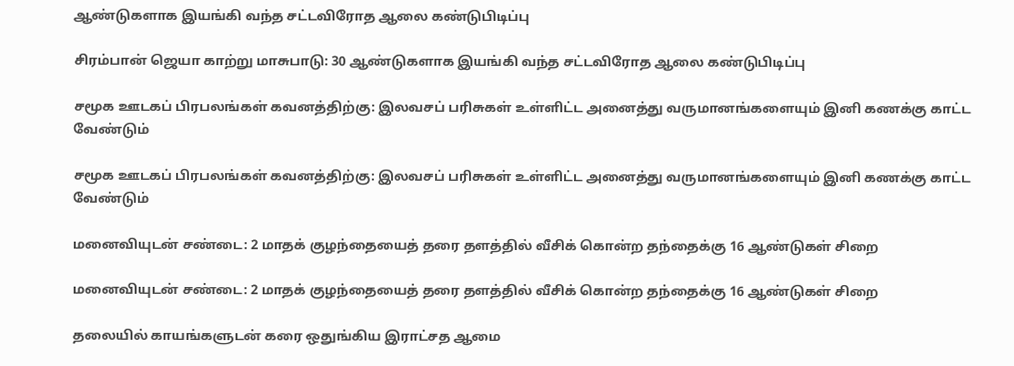ஆண்டுகளாக இயங்கி வந்த சட்டவிரோத ஆலை கண்டுபிடிப்பு

சிரம்பான் ஜெயா காற்று மாசுபாடு: 30 ஆண்டுகளாக இயங்கி வந்த சட்டவிரோத ஆலை கண்டுபிடிப்பு

சமூக ஊடகப் பிரபலங்கள் கவனத்திற்கு: இலவசப் பரிசுகள் உள்ளிட்ட அனைத்து வருமானங்களையும் இனி கணக்கு காட்ட வேண்டும்

சமூக ஊடகப் பிரபலங்கள் கவனத்திற்கு: இலவசப் பரிசுகள் உள்ளிட்ட அனைத்து வருமானங்களையும் இனி கணக்கு காட்ட வேண்டும்

மனைவியுடன் சண்டை: 2 மாதக் குழந்தையைத் தரை தளத்தில் வீசிக் கொன்ற தந்தைக்கு 16 ஆண்டுகள் சிறை

மனைவியுடன் சண்டை: 2 மாதக் குழந்தையைத் தரை தளத்தில் வீசிக் கொன்ற தந்தைக்கு 16 ஆண்டுகள் சிறை

தலையில் காயங்களுடன் கரை ஒதுங்கிய இராட்சத ஆமை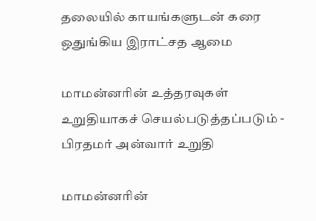தலையில் காயங்களுடன் கரை ஒதுங்கிய இராட்சத ஆமை

மாமன்னரின் உத்தரவுகள் உறுதியாகச் செயல்படுத்தப்படும் - பிரதமர் அன்வார் உறுதி

மாமன்னரின்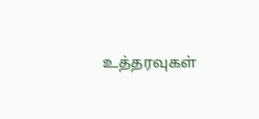உத்தரவுகள்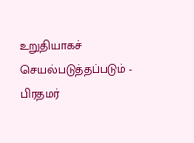உறுதியாகச் செயல்படுத்தப்படும் - பிரதமர்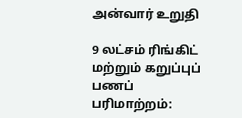அன்வார் உறுதி

9 லட்சம் ரிங்கிட்  மற்றும் கறுப்புப் பணப் பரிமாற்றம்: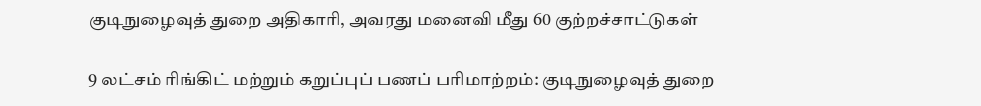குடிநுழைவுத் துறை அதிகாரி, அவரது மனைவி மீது 60 குற்றச்சாட்டுகள்

9 லட்சம் ரிங்கிட் மற்றும் கறுப்புப் பணப் பரிமாற்றம்: குடிநுழைவுத் துறை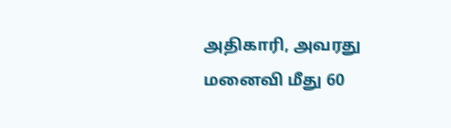அதிகாரி, அவரது மனைவி மீது 60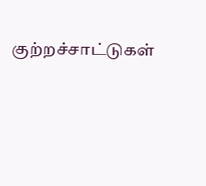குற்றச்சாட்டுகள்